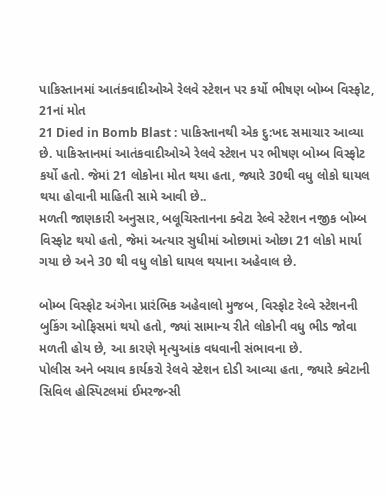પાકિસ્તાનમાં આતંકવાદીઓએ રેલવે સ્ટેશન પર કર્યો ભીષણ બોમ્બ વિસ્ફોટ, 21નાં મોત
21 Died in Bomb Blast : પાકિસ્તાનથી એક દુ:ખદ સમાચાર આવ્યા છે. પાકિસ્તાનમાં આતંકવાદીઓએ રેલવે સ્ટેશન પર ભીષણ બોમ્બ વિસ્ફોટ કર્યો હતો. જેમાં 21 લોકોના મોત થયા હતા, જ્યારે 30થી વધુ લોકો ઘાયલ થયા હોવાની માહિતી સામે આવી છે..
મળતી જાણકારી અનુસાર, બલૂચિસ્તાનના ક્વેટા રેલ્વે સ્ટેશન નજીક બોમ્બ વિસ્ફોટ થયો હતો, જેમાં અત્યાર સુધીમાં ઓછામાં ઓછા 21 લોકો માર્યા ગયા છે અને 30 થી વધુ લોકો ઘાયલ થયાના અહેવાલ છે.

બોમ્બ વિસ્ફોટ અંગેના પ્રારંભિક અહેવાલો મુજબ, વિસ્ફોટ રેલ્વે સ્ટેશનની બુકિંગ ઓફિસમાં થયો હતો, જ્યાં સામાન્ય રીતે લોકોની વધુ ભીડ જોવા મળતી હોય છે, આ કારણે મૃત્યુઆંક વધવાની સંભાવના છે.
પોલીસ અને બચાવ કાર્યકરો રેલવે સ્ટેશન દોડી આવ્યા હતા, જ્યારે ક્વેટાની સિવિલ હોસ્પિટલમાં ઈમરજન્સી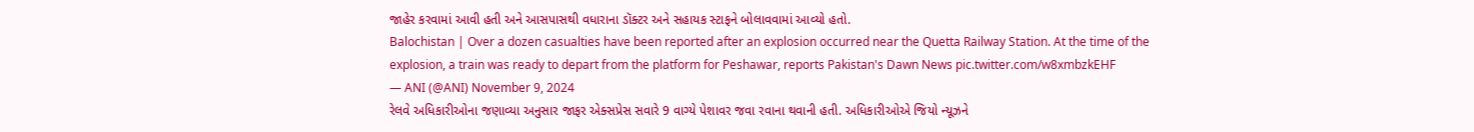જાહેર કરવામાં આવી હતી અને આસપાસથી વધારાના ડૉક્ટર અને સહાયક સ્ટાફને બોલાવવામાં આવ્યો હતો.
Balochistan | Over a dozen casualties have been reported after an explosion occurred near the Quetta Railway Station. At the time of the explosion, a train was ready to depart from the platform for Peshawar, reports Pakistan's Dawn News pic.twitter.com/w8xmbzkEHF
— ANI (@ANI) November 9, 2024
રેલવે અધિકારીઓના જણાવ્યા અનુસાર જાફર એક્સપ્રેસ સવારે 9 વાગ્યે પેશાવર જવા રવાના થવાની હતી. અધિકારીઓએ જિયો ન્યૂઝને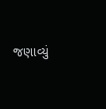જણાવ્યું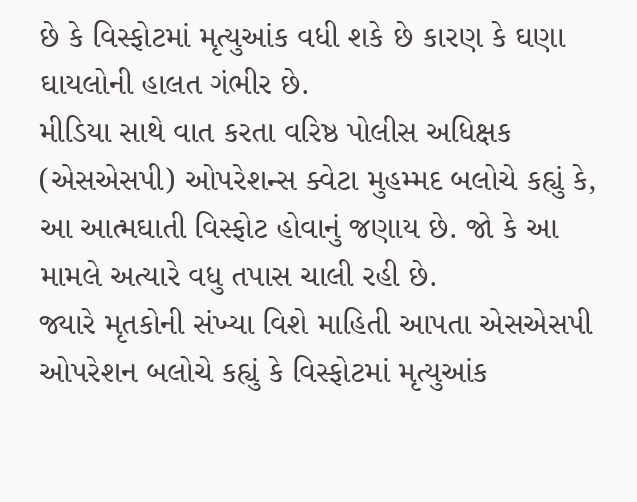છે કે વિસ્ફોટમાં મૃત્યુઆંક વધી શકે છે કારણ કે ઘણા ઘાયલોની હાલત ગંભીર છે.
મીડિયા સાથે વાત કરતા વરિષ્ઠ પોલીસ અધિક્ષક (એસએસપી) ઓપરેશન્સ ક્વેટા મુહમ્મદ બલોચે કહ્યું કે, આ આત્મઘાતી વિસ્ફોટ હોવાનું જણાય છે. જો કે આ મામલે અત્યારે વધુ તપાસ ચાલી રહી છે.
જ્યારે મૃતકોની સંખ્યા વિશે માહિતી આપતા એસએસપી ઓપરેશન બલોચે કહ્યું કે વિસ્ફોટમાં મૃત્યુઆંક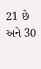21 છે અને 30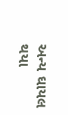અન્ય ઘાયલ થયા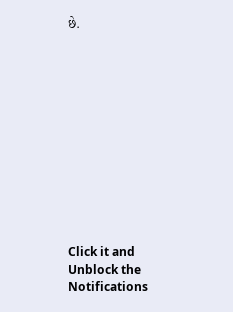છે.












Click it and Unblock the Notifications